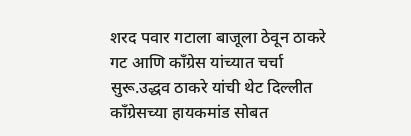शरद पवार गटाला बाजूला ठेवून ठाकरे गट आणि काँग्रेस यांच्यात चर्चा सुरू.उद्धव ठाकरे यांची थेट दिल्लीत काँग्रेसच्या हायकमांड सोबत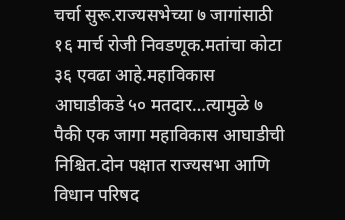चर्चा सुरू.राज्यसभेच्या ७ जागांसाठी १६ मार्च रोजी निवडणूक.मतांचा कोटा ३६ एवढा आहे.महाविकास आघाडीकडे ५० मतदार…त्यामुळे ७ पैकी एक जागा महाविकास आघाडीची निश्चित.दोन पक्षात राज्यसभा आणि विधान परिषद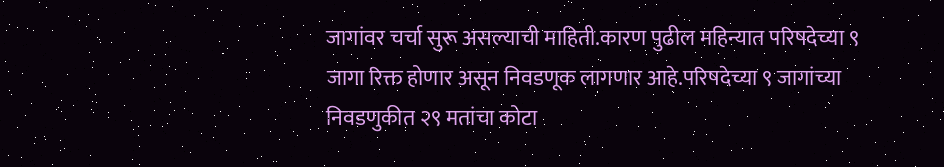जागांवर चर्चा सुरू असल्याची माहिती.कारण पुढील महिन्यात परिषदेच्या ९ जागा रिक्त होणार असून निवडणूक लागणार आहे.परिषदेच्या ९ जागांच्या निवडणुकीत २९ मतांचा कोटा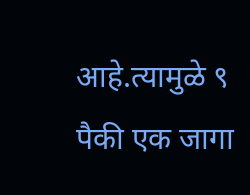आहे.त्यामुळे ९ पैकी एक जागा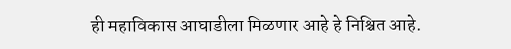ही महाविकास आघाडीला मिळणार आहे हे निश्चित आहे.